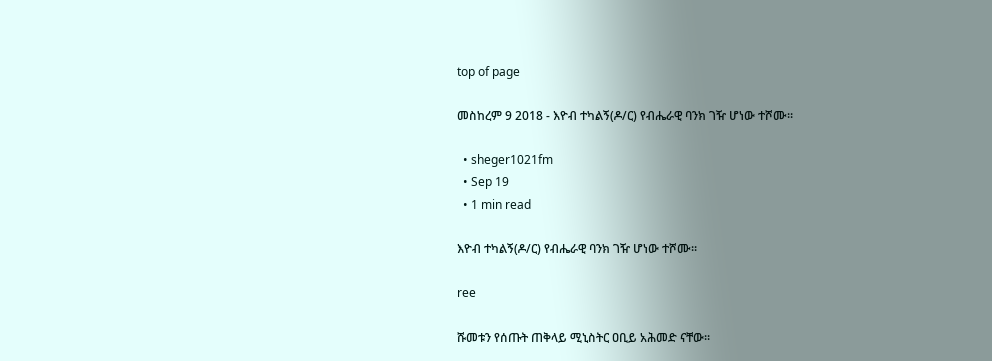top of page

መስከረም 9 2018 - እዮብ ተካልኝ(ዶ/ር) የብሔራዊ ባንክ ገዥ ሆነው ተሾሙ።

  • sheger1021fm
  • Sep 19
  • 1 min read

እዮብ ተካልኝ(ዶ/ር) የብሔራዊ ባንክ ገዥ ሆነው ተሾሙ።

ree

ሹመቱን የሰጡት ጠቅላይ ሚኒስትር ዐቢይ አሕመድ ናቸው።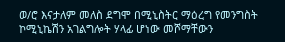ወ/ሮ እናታለም መለስ ደግሞ በሚኒስትር ማዕረግ የመንግስት ኮሚኒኬሽን አገልግሎት ሃላፊ ሆነው መሾማቸውን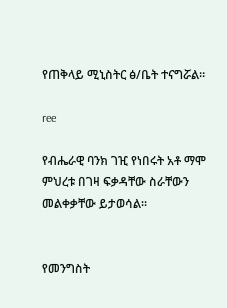የጠቅላይ ሚኒስትር ፅ/ቤት ተናግሯል።

ree

የብሔራዊ ባንክ ገዢ የነበሩት አቶ ማሞ ምህረቱ በገዛ ፍቃዳቸው ስራቸውን መልቀቃቸው ይታወሳል።


የመንግስት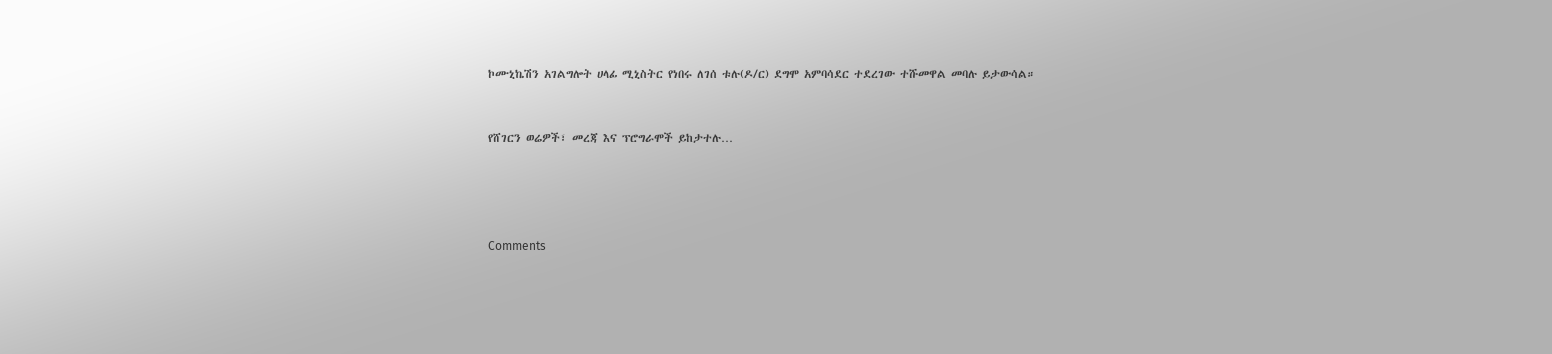ኮሙኒኬሽን አገልግሎት ሀላፊ ሚኒስትር የነበሩ ለገሰ ቱሉ(ዶ/ር) ደግሞ አምባሳደር ተደረገው ተሹመዋል መባሉ ይታውሳል።


የሸገርን ወሬዎች፣ መረጃ እና ፕሮግራሞች ይከታተሉ…




Comments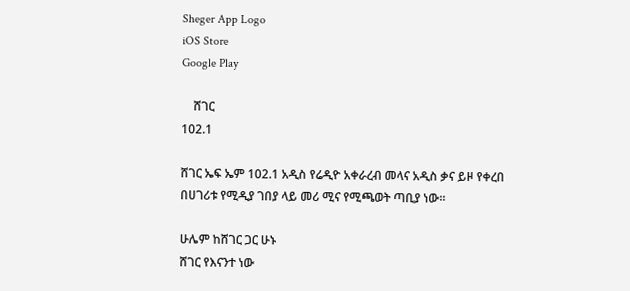Sheger App Logo
iOS Store
Google Play

    ሸገር
102.1

ሸገር ኤፍ ኤም 102.1 አዲስ የሬዲዮ አቀራረብ መላና አዲስ ቃና ይዞ የቀረበ በሀገሪቱ የሚዲያ ገበያ ላይ መሪ ሚና የሚጫወት ጣቢያ ነው፡፡

ሁሌም ከሸገር ጋር ሁኑ
ሸገር የእናንተ ነው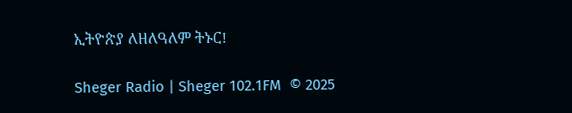ኢትዮጵያ ለዘለዓለም ትኑር!

Sheger Radio | Sheger 102.1FM  © 2025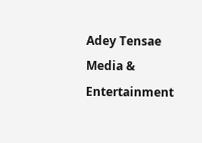Adey Tensae Media & Entertainment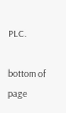PLC.

bottom of page